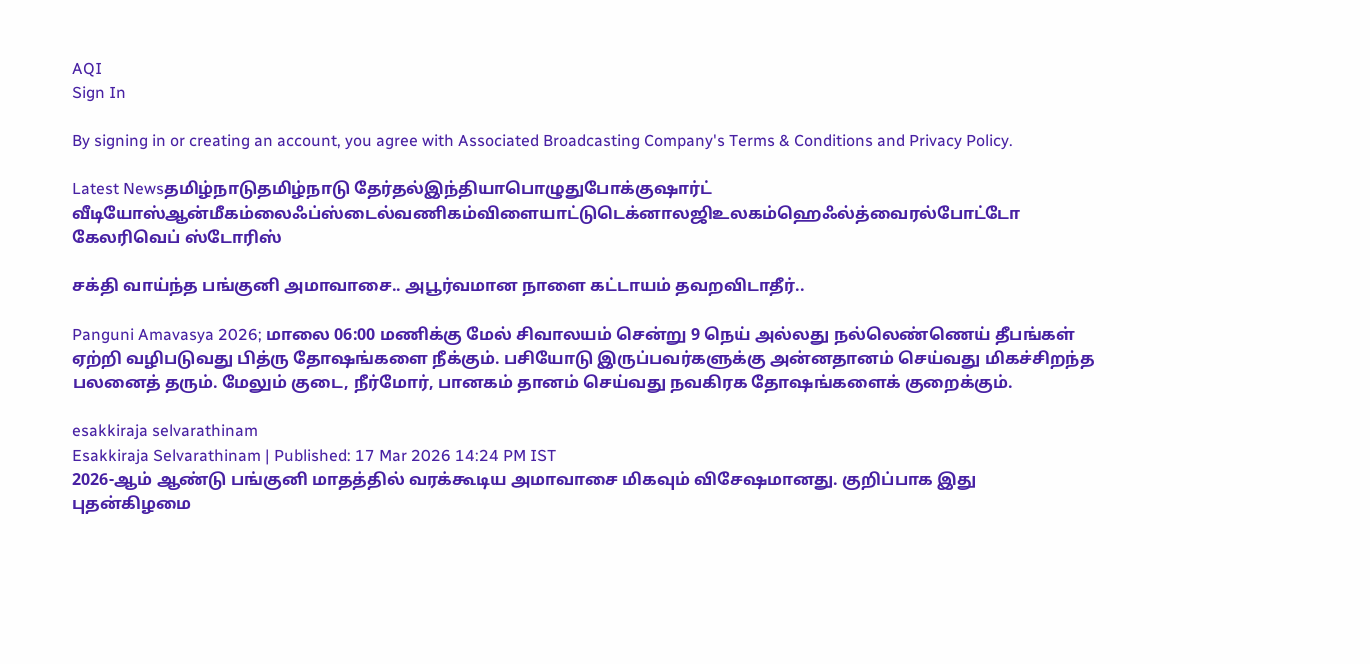AQI
Sign In

By signing in or creating an account, you agree with Associated Broadcasting Company's Terms & Conditions and Privacy Policy.

Latest Newsதமிழ்நாடுதமிழ்நாடு தேர்தல்இந்தியாபொழுதுபோக்குஷார்ட் வீடியோஸ்ஆன்மீகம்லைஃப்ஸ்டைல்வணிகம்விளையாட்டுடெக்னாலஜிஉலகம்ஹெஃல்த்வைரல்போட்டோ கேலரிவெப் ஸ்டோரிஸ்

சக்தி வாய்ந்த பங்குனி அமாவாசை.. அபூர்வமான நாளை கட்டாயம் தவறவிடாதீர்..

Panguni Amavasya 2026; மாலை 06:00 மணிக்கு மேல் சிவாலயம் சென்று 9 நெய் அல்லது நல்லெண்ணெய் தீபங்கள் ஏற்றி வழிபடுவது பித்ரு தோஷங்களை நீக்கும். பசியோடு இருப்பவர்களுக்கு அன்னதானம் செய்வது மிகச்சிறந்த பலனைத் தரும். மேலும் குடை, நீர்மோர், பானகம் தானம் செய்வது நவகிரக தோஷங்களைக் குறைக்கும்.

esakkiraja selvarathinam
Esakkiraja Selvarathinam | Published: 17 Mar 2026 14:24 PM IST
2026-ஆம் ஆண்டு பங்குனி மாதத்தில் வரக்கூடிய அமாவாசை மிகவும் விசேஷமானது. குறிப்பாக இது புதன்கிழமை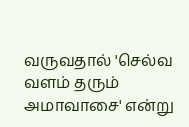வருவதால் 'செல்வ வளம் தரும் அமாவாசை' என்று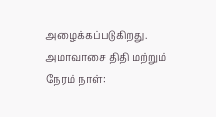அழைக்கப்படுகிறது. அமாவாசை திதி மற்றும் நேரம் நாள்: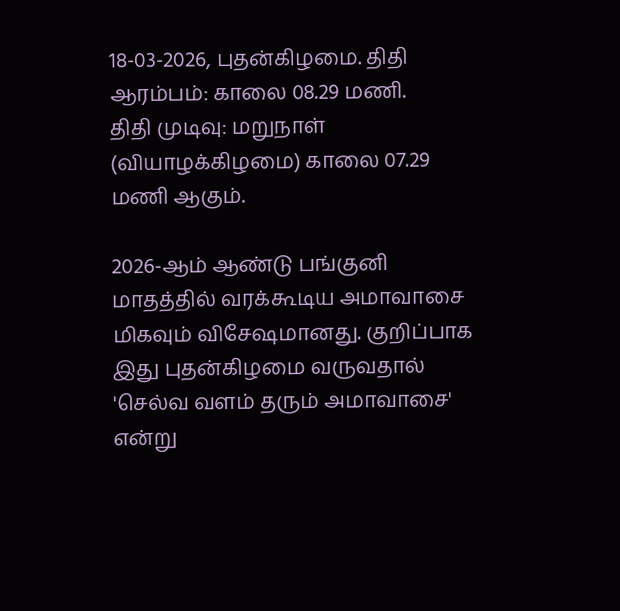18-03-2026, புதன்கிழமை. திதி ஆரம்பம்: காலை 08.29 மணி.
திதி முடிவு: மறுநாள் (வியாழக்கிழமை) காலை 07.29 மணி ஆகும்.

2026-ஆம் ஆண்டு பங்குனி மாதத்தில் வரக்கூடிய அமாவாசை மிகவும் விசேஷமானது. குறிப்பாக இது புதன்கிழமை வருவதால் 'செல்வ வளம் தரும் அமாவாசை' என்று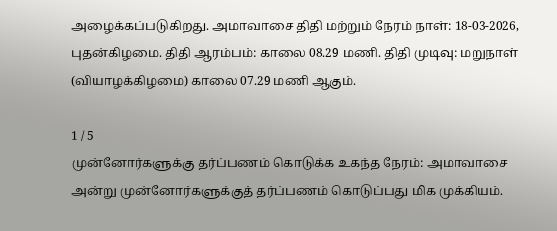அழைக்கப்படுகிறது. அமாவாசை திதி மற்றும் நேரம் நாள்: 18-03-2026, புதன்கிழமை. திதி ஆரம்பம்: காலை 08.29 மணி. திதி முடிவு: மறுநாள் (வியாழக்கிழமை) காலை 07.29 மணி ஆகும்.

1 / 5
முன்னோர்களுக்கு தர்ப்பணம் கொடுக்க உகந்த நேரம்: அமாவாசை அன்று முன்னோர்களுக்குத் தர்ப்பணம் கொடுப்பது மிக முக்கியம்.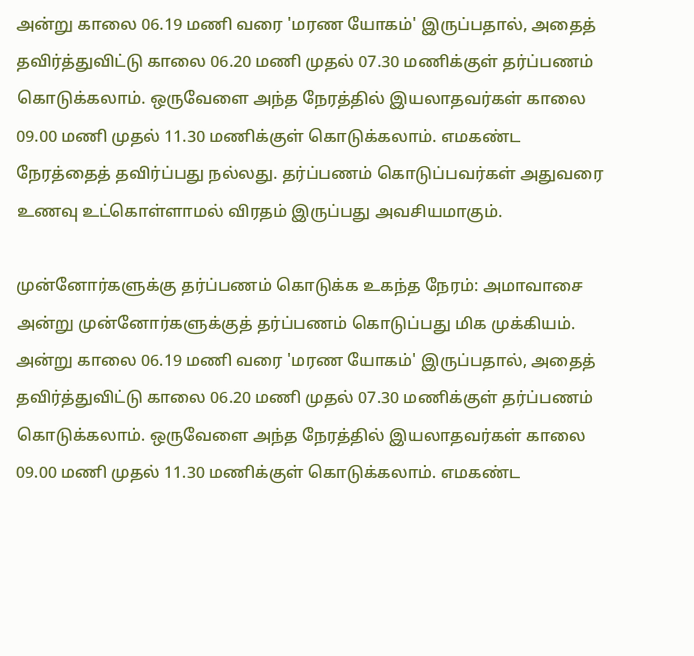அன்று காலை 06.19 மணி வரை 'மரண யோகம்' இருப்பதால், அதைத் தவிர்த்துவிட்டு காலை 06.20 மணி முதல் 07.30 மணிக்குள் தர்ப்பணம் கொடுக்கலாம். ஒருவேளை அந்த நேரத்தில் இயலாதவர்கள் காலை 09.00 மணி முதல் 11.30 மணிக்குள் கொடுக்கலாம். எமகண்ட நேரத்தைத் தவிர்ப்பது நல்லது. தர்ப்பணம் கொடுப்பவர்கள் அதுவரை உணவு உட்கொள்ளாமல் விரதம் இருப்பது அவசியமாகும்.

முன்னோர்களுக்கு தர்ப்பணம் கொடுக்க உகந்த நேரம்: அமாவாசை அன்று முன்னோர்களுக்குத் தர்ப்பணம் கொடுப்பது மிக முக்கியம். அன்று காலை 06.19 மணி வரை 'மரண யோகம்' இருப்பதால், அதைத் தவிர்த்துவிட்டு காலை 06.20 மணி முதல் 07.30 மணிக்குள் தர்ப்பணம் கொடுக்கலாம். ஒருவேளை அந்த நேரத்தில் இயலாதவர்கள் காலை 09.00 மணி முதல் 11.30 மணிக்குள் கொடுக்கலாம். எமகண்ட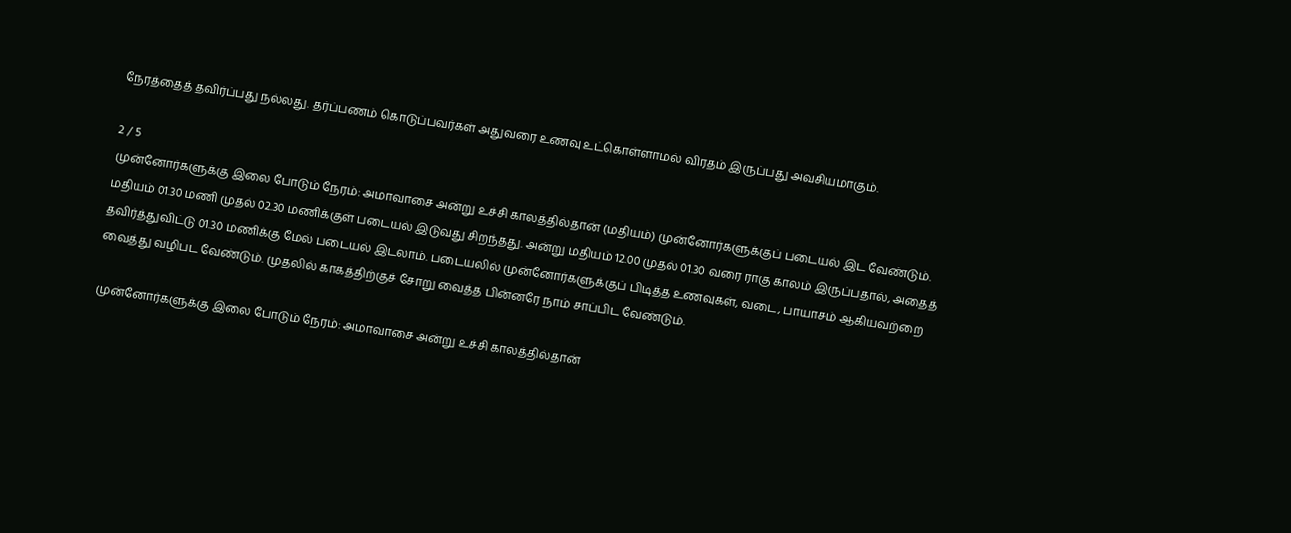நேரத்தைத் தவிர்ப்பது நல்லது. தர்ப்பணம் கொடுப்பவர்கள் அதுவரை உணவு உட்கொள்ளாமல் விரதம் இருப்பது அவசியமாகும்.

2 / 5
முன்னோர்களுக்கு இலை போடும் நேரம்: அமாவாசை அன்று உச்சி காலத்தில்தான் (மதியம்) முன்னோர்களுக்குப் படையல் இட வேண்டும். மதியம் 01.30 மணி முதல் 02.30 மணிக்குள் படையல் இடுவது சிறந்தது. அன்று மதியம் 12.00 முதல் 01.30 வரை ராகு காலம் இருப்பதால், அதைத் தவிர்த்துவிட்டு 01.30 மணிக்கு மேல் படையல் இடலாம். படையலில் முன்னோர்களுக்குப் பிடித்த உணவுகள், வடை, பாயாசம் ஆகியவற்றை வைத்து வழிபட வேண்டும். முதலில் காகத்திற்குச் சோறு வைத்த பின்னரே நாம் சாப்பிட வேண்டும்.

முன்னோர்களுக்கு இலை போடும் நேரம்: அமாவாசை அன்று உச்சி காலத்தில்தான்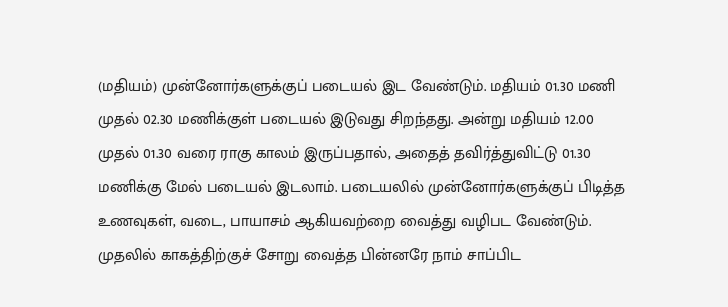(மதியம்) முன்னோர்களுக்குப் படையல் இட வேண்டும். மதியம் 01.30 மணி முதல் 02.30 மணிக்குள் படையல் இடுவது சிறந்தது. அன்று மதியம் 12.00 முதல் 01.30 வரை ராகு காலம் இருப்பதால், அதைத் தவிர்த்துவிட்டு 01.30 மணிக்கு மேல் படையல் இடலாம். படையலில் முன்னோர்களுக்குப் பிடித்த உணவுகள், வடை, பாயாசம் ஆகியவற்றை வைத்து வழிபட வேண்டும். முதலில் காகத்திற்குச் சோறு வைத்த பின்னரே நாம் சாப்பிட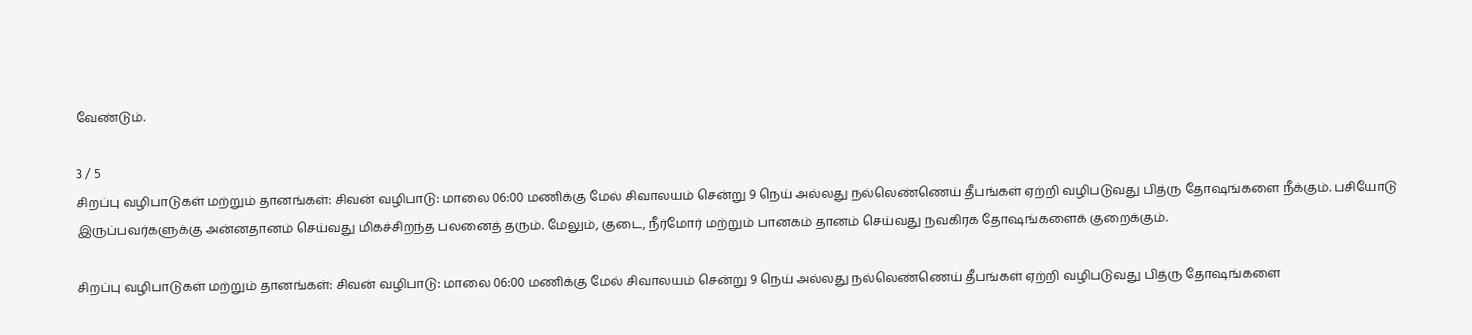வேண்டும்.

3 / 5
சிறப்பு வழிபாடுகள் மற்றும் தானங்கள்: சிவன் வழிபாடு: மாலை 06:00 மணிக்கு மேல் சிவாலயம் சென்று 9 நெய் அல்லது நல்லெண்ணெய் தீபங்கள் ஏற்றி வழிபடுவது பித்ரு தோஷங்களை நீக்கும். பசியோடு இருப்பவர்களுக்கு அன்னதானம் செய்வது மிகச்சிறந்த பலனைத் தரும். மேலும், குடை, நீர்மோர் மற்றும் பானகம் தானம் செய்வது நவகிரக தோஷங்களைக் குறைக்கும்.

சிறப்பு வழிபாடுகள் மற்றும் தானங்கள்: சிவன் வழிபாடு: மாலை 06:00 மணிக்கு மேல் சிவாலயம் சென்று 9 நெய் அல்லது நல்லெண்ணெய் தீபங்கள் ஏற்றி வழிபடுவது பித்ரு தோஷங்களை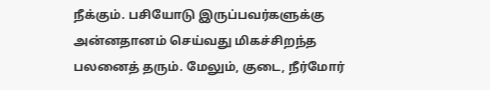நீக்கும். பசியோடு இருப்பவர்களுக்கு அன்னதானம் செய்வது மிகச்சிறந்த பலனைத் தரும். மேலும், குடை, நீர்மோர்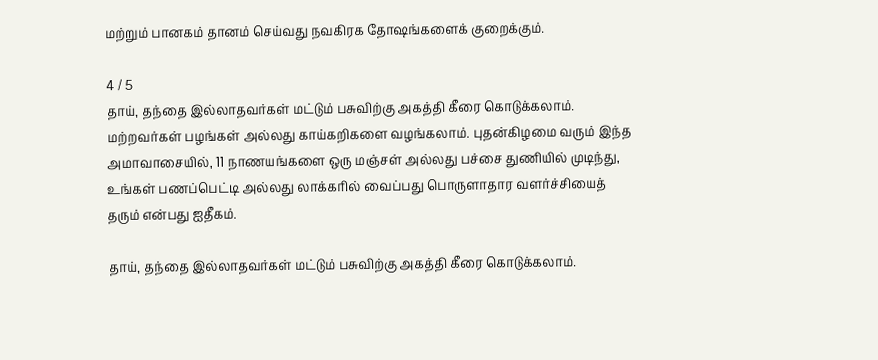மற்றும் பானகம் தானம் செய்வது நவகிரக தோஷங்களைக் குறைக்கும்.

4 / 5
தாய், தந்தை இல்லாதவர்கள் மட்டும் பசுவிற்கு அகத்தி கீரை கொடுக்கலாம். மற்றவர்கள் பழங்கள் அல்லது காய்கறிகளை வழங்கலாம். புதன்கிழமை வரும் இந்த அமாவாசையில், 11 நாணயங்களை ஒரு மஞ்சள் அல்லது பச்சை துணியில் முடிந்து, உங்கள் பணப்பெட்டி அல்லது லாக்கரில் வைப்பது பொருளாதார வளர்ச்சியைத் தரும் என்பது ஐதீகம்.

தாய், தந்தை இல்லாதவர்கள் மட்டும் பசுவிற்கு அகத்தி கீரை கொடுக்கலாம்.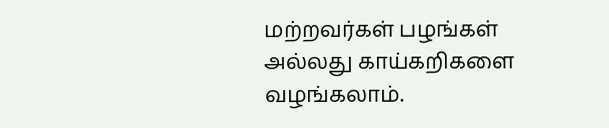மற்றவர்கள் பழங்கள் அல்லது காய்கறிகளை வழங்கலாம்.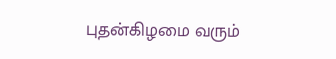புதன்கிழமை வரும்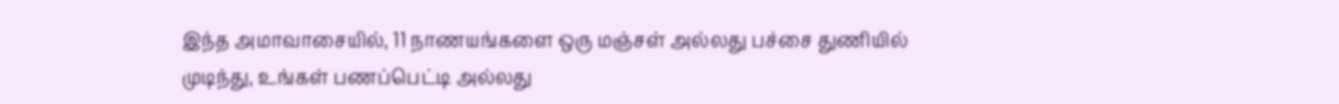இந்த அமாவாசையில், 11 நாணயங்களை ஒரு மஞ்சள் அல்லது பச்சை துணியில் முடிந்து, உங்கள் பணப்பெட்டி அல்லது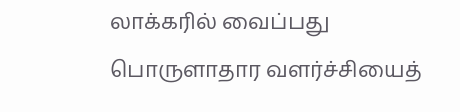லாக்கரில் வைப்பது பொருளாதார வளர்ச்சியைத்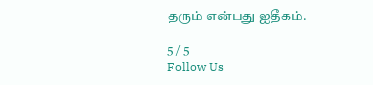தரும் என்பது ஐதீகம்.

5 / 5
Follow Us